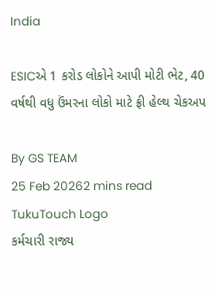India

ESICએ 1 કરોડ લોકોને આપી મોટી ભેટ, 40 વર્ષથી વધુ ઉંમરના લોકો માટે ફ્રી હેલ્થ ચેકઅપ

By GS TEAM
25 Feb 20262 mins read
TukuTouch Logo
કર્મચારી રાજ્ય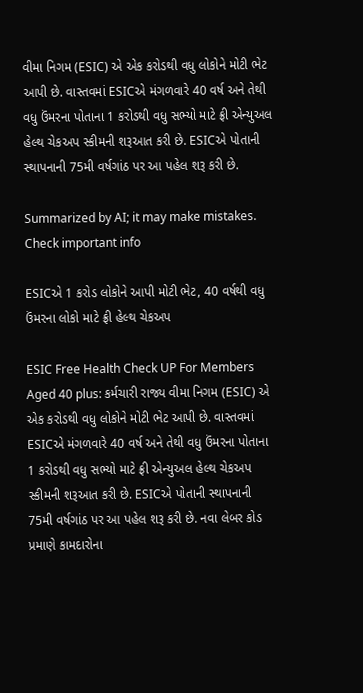વીમા નિગમ (ESIC) એ એક કરોડથી વધુ લોકોને મોટી ભેટ આપી છે. વાસ્તવમાં ESICએ મંગળવારે 40 વર્ષ અને તેથી વધુ ઉંમરના પોતાના 1 કરોડથી વધુ સભ્યો માટે ફ્રી એન્યુઅલ હેલ્થ ચેકઅપ સ્કીમની શરૂઆત કરી છે. ESICએ પોતાની સ્થાપનાની 75મી વર્ષગાંઠ પર આ પહેલ શરૂ કરી છે.

Summarized by AI; it may make mistakes. Check important info

ESICએ 1 કરોડ લોકોને આપી મોટી ભેટ, 40 વર્ષથી વધુ ઉંમરના લોકો માટે ફ્રી હેલ્થ ચેકઅપ

ESIC Free Health Check UP For Members Aged 40 plus: કર્મચારી રાજ્ય વીમા નિગમ (ESIC) એ એક કરોડથી વધુ લોકોને મોટી ભેટ આપી છે. વાસ્તવમાં ESICએ મંગળવારે 40 વર્ષ અને તેથી વધુ ઉંમરના પોતાના 1 કરોડથી વધુ સભ્યો માટે ફ્રી એન્યુઅલ હેલ્થ ચેકઅપ સ્કીમની શરૂઆત કરી છે. ESICએ પોતાની સ્થાપનાની 75મી વર્ષગાંઠ પર આ પહેલ શરૂ કરી છે. નવા લેબર કોડ પ્રમાણે કામદારોના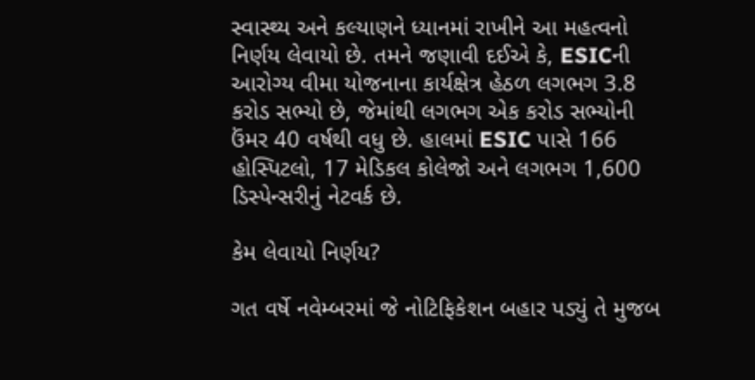સ્વાસ્થ્ય અને કલ્યાણને ધ્યાનમાં રાખીને આ મહત્વનો નિર્ણય લેવાયો છે. તમને જણાવી દઈએ કે, ESICની આરોગ્ય વીમા યોજનાના કાર્યક્ષેત્ર હેઠળ લગભગ 3.8 કરોડ સભ્યો છે, જેમાંથી લગભગ એક કરોડ સભ્યોની ઉંમર 40 વર્ષથી વધુ છે. હાલમાં ESIC પાસે 166 હોસ્પિટલો, 17 મેડિકલ કોલેજો અને લગભગ 1,600 ડિસ્પેન્સરીનું નેટવર્ક છે.

કેમ લેવાયો નિર્ણય?

ગત વર્ષે નવેમ્બરમાં જે નોટિફિકેશન બહાર પડ્યું તે મુજબ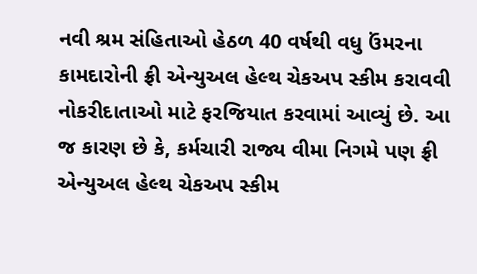નવી શ્રમ સંહિતાઓ હેઠળ 40 વર્ષથી વધુ ઉંમરના કામદારોની ફ્રી એન્યુઅલ હેલ્થ ચેકઅપ સ્કીમ કરાવવી નોકરીદાતાઓ માટે ફરજિયાત કરવામાં આવ્યું છે. આ જ કારણ છે કે, કર્મચારી રાજ્ય વીમા નિગમે પણ ફ્રી એન્યુઅલ હેલ્થ ચેકઅપ સ્કીમ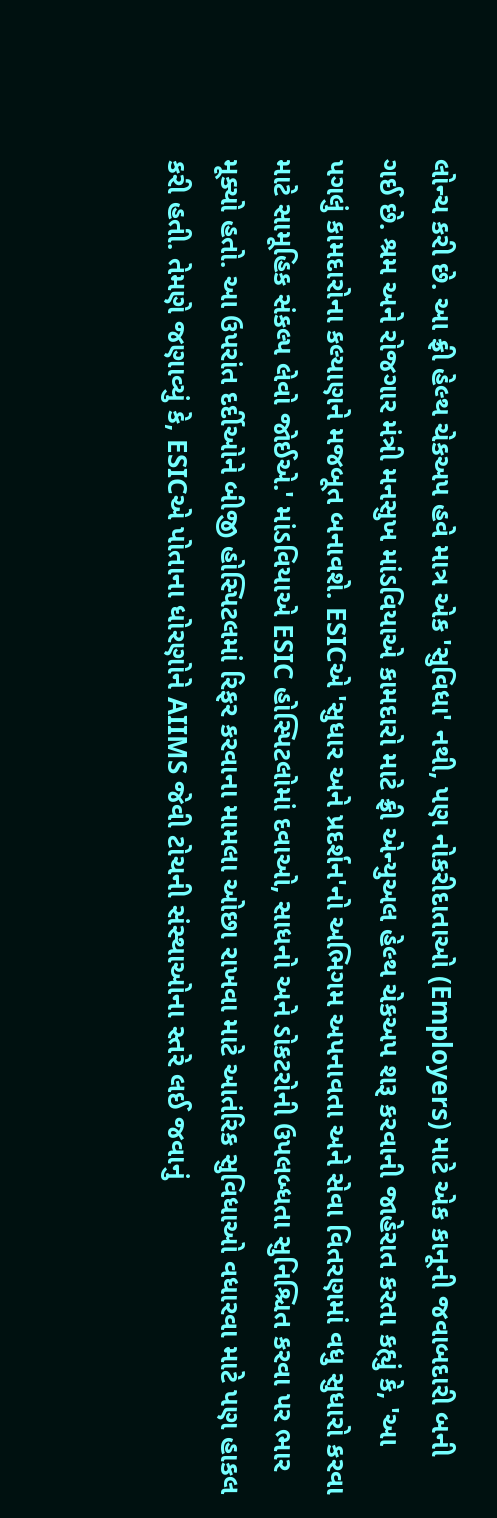લોન્ચ કરી છે. આ ફ્રી હેલ્થ ચેકઅપ હવે માત્ર એક 'સુવિધા' નથી, પણ નોકરીદાતાઓ (Employers) માટે એક કાનૂની જવાબદારી બની ગઈ છે. શ્રમ અને રોજગાર મંત્રી મનસુખ માંડવિયાએ કામદારો માટે ફ્રી એન્યુઅલ હેલ્થ ચેકઅપ શરૂ કરવાની જાહેરાત કરતા કહ્યું કે, 'આ પગલું કામદારોના કલ્યાણને મજબૂત બનાવશે. ESICએ 'સુધાર અને પ્રદર્શન'નો અભિગમ અપનાવતા અને સેવા વિતરણમાં વધુ સુધારો કરવા માટે સામૂહિક સંકલ્પ લેવો જોઈએ.' માંડવિયાએ ESIC હોસ્પિટલોમાં દવાઓ, સાધનો અને ડોકટરોની ઉપલબ્ધતા સુનિશ્ચિત કરવા પર ભાર મૂક્યો હતો. આ ઉપરાંત દર્દીઓને બીજી હોસ્પિટલમાં રિફર કરવાના મામલા ઓછા રાખવા માટે આતંરિક સુવિધાઓ વધારવા માટે પણ હાકલ કરી હતી. તેમણે જણાવ્યું કે, ESICએ પોતાના ધોરણોને AIIMS જેવી ટોચની સંસ્થાઓના સ્તરે લઈ જવાનું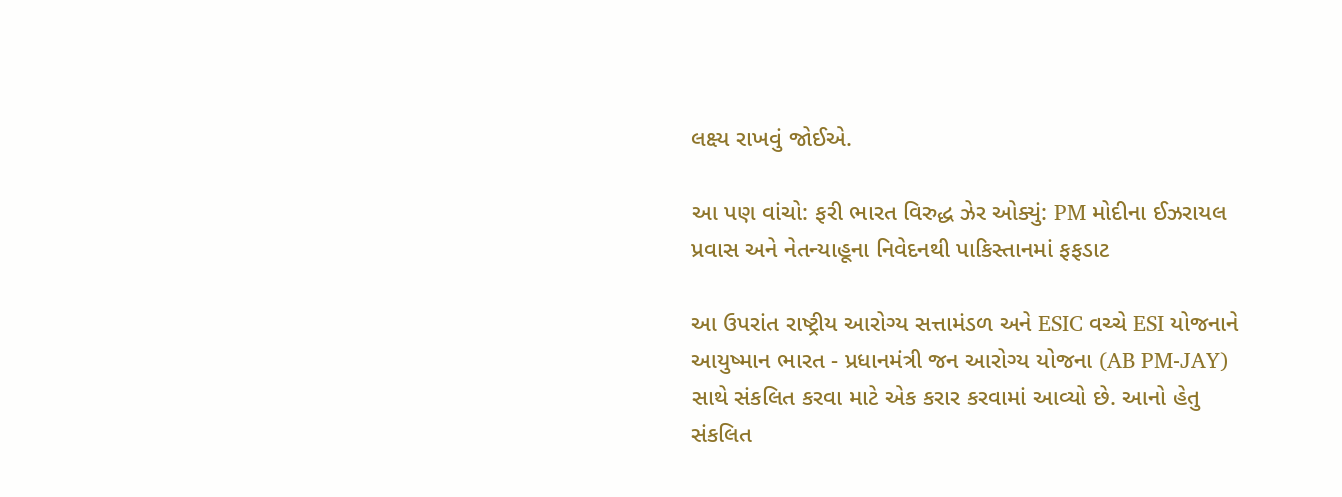લક્ષ્ય રાખવું જોઈએ.

આ પણ વાંચો: ફરી ભારત વિરુદ્ધ ઝેર ઓક્યું: PM મોદીના ઈઝરાયલ પ્રવાસ અને નેતન્યાહૂના નિવેદનથી પાકિસ્તાનમાં ફફડાટ

આ ઉપરાંત રાષ્ટ્રીય આરોગ્ય સત્તામંડળ અને ESIC વચ્ચે ESI યોજનાને આયુષ્માન ભારત - પ્રધાનમંત્રી જન આરોગ્ય યોજના (AB PM-JAY) સાથે સંકલિત કરવા માટે એક કરાર કરવામાં આવ્યો છે. આનો હેતુ સંકલિત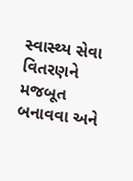સ્વાસ્થ્ય સેવા વિતરણને મજબૂત બનાવવા અને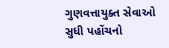ગુણવત્તાયુક્ત સેવાઓ સુધી પહોંચનો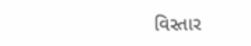વિસ્તાર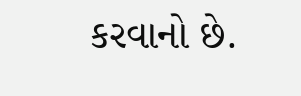કરવાનો છે.